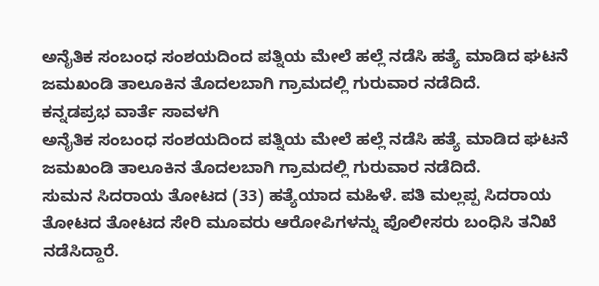ಅನೈತಿಕ ಸಂಬಂಧ ಸಂಶಯದಿಂದ ಪತ್ನಿಯ ಮೇಲೆ ಹಲ್ಲೆ ನಡೆಸಿ ಹತ್ಯೆ ಮಾಡಿದ ಘಟನೆ ಜಮಖಂಡಿ ತಾಲೂಕಿನ ತೊದಲಬಾಗಿ ಗ್ರಾಮದಲ್ಲಿ ಗುರುವಾರ ನಡೆದಿದೆ.
ಕನ್ನಡಪ್ರಭ ವಾರ್ತೆ ಸಾವಳಗಿ
ಅನೈತಿಕ ಸಂಬಂಧ ಸಂಶಯದಿಂದ ಪತ್ನಿಯ ಮೇಲೆ ಹಲ್ಲೆ ನಡೆಸಿ ಹತ್ಯೆ ಮಾಡಿದ ಘಟನೆ ಜಮಖಂಡಿ ತಾಲೂಕಿನ ತೊದಲಬಾಗಿ ಗ್ರಾಮದಲ್ಲಿ ಗುರುವಾರ ನಡೆದಿದೆ.
ಸುಮನ ಸಿದರಾಯ ತೋಟದ (33) ಹತ್ಯೆಯಾದ ಮಹಿಳೆ. ಪತಿ ಮಲ್ಲಪ್ಪ ಸಿದರಾಯ ತೋಟದ ತೋಟದ ಸೇರಿ ಮೂವರು ಆರೋಪಿಗಳನ್ನು ಪೊಲೀಸರು ಬಂಧಿಸಿ ತನಿಖೆ ನಡೆಸಿದ್ದಾರೆ.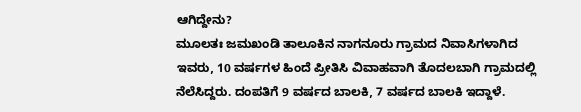ಆಗಿದ್ದೇನು?
ಮೂಲತಃ ಜಮಖಂಡಿ ತಾಲೂಕಿನ ನಾಗನೂರು ಗ್ರಾಮದ ನಿವಾಸಿಗಳಾಗಿದ ಇವರು, 10 ವರ್ಷಗಳ ಹಿಂದೆ ಪ್ರೀತಿಸಿ ವಿವಾಹವಾಗಿ ತೊದಲಬಾಗಿ ಗ್ರಾಮದಲ್ಲಿ ನೆಲೆಸಿದ್ದರು. ದಂಪತಿಗೆ 9 ವರ್ಷದ ಬಾಲಕಿ, 7 ವರ್ಷದ ಬಾಲಕಿ ಇದ್ದಾಳೆ.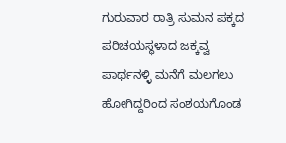ಗುರುವಾರ ರಾತ್ರಿ ಸುಮನ ಪಕ್ಕದ ಪರಿಚಯಸ್ಥಳಾದ ಜಕ್ಕವ್ವ ಪಾರ್ಥನಳ್ಳಿ ಮನೆಗೆ ಮಲಗಲು ಹೋಗಿದ್ದರಿಂದ ಸಂಶಯಗೊಂಡ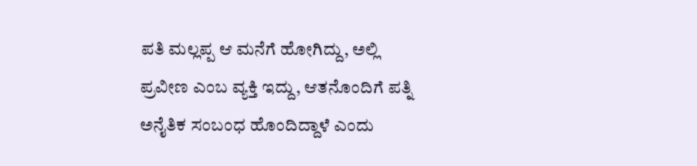ಪತಿ ಮಲ್ಲಪ್ಪ ಆ ಮನೆಗೆ ಹೋಗಿದ್ದು, ಅಲ್ಲಿ ಪ್ರವೀಣ ಎಂಬ ವ್ಯಕ್ತಿ ಇದ್ದು, ಆತನೊಂದಿಗೆ ಪತ್ನಿ ಅನೈತಿಕ ಸಂಬಂಧ ಹೊಂದಿದ್ದಾಳೆ ಎಂದು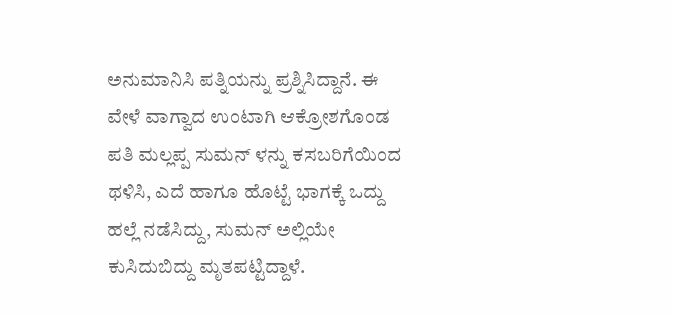ಅನುಮಾನಿಸಿ ಪತ್ನಿಯನ್ನು ಪ್ರಶ್ನಿಸಿದ್ದಾನೆ. ಈ ವೇಳೆ ವಾಗ್ವಾದ ಉಂಟಾಗಿ ಆಕ್ರೋಶಗೊಂಡ ಪತಿ ಮಲ್ಲಪ್ಪ ಸುಮನ್ ಳನ್ನು ಕಸಬರಿಗೆಯಿಂದ ಥಳಿಸಿ, ಎದೆ ಹಾಗೂ ಹೊಟ್ಟೆ ಭಾಗಕ್ಕೆ ಒದ್ದು ಹಲ್ಲೆ ನಡೆಸಿದ್ದು, ಸುಮನ್ ಅಲ್ಲಿಯೇ ಕುಸಿದುಬಿದ್ದು ಮೃತಪಟ್ಟಿದ್ದಾಳೆ.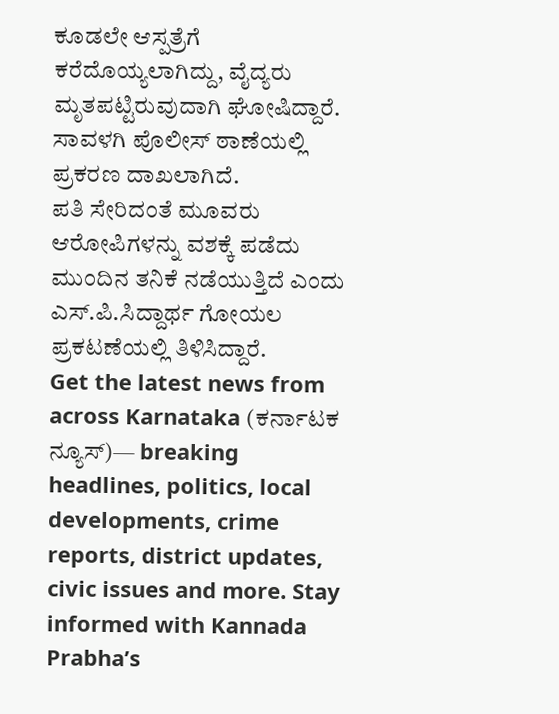ಕೂಡಲೇ ಆಸ್ಪತ್ರೆಗೆ ಕರೆದೊಯ್ಯಲಾಗಿದ್ದು, ವೈದ್ಯರು ಮೃತಪಟ್ಟಿರುವುದಾಗಿ ಘೋಷಿದ್ದಾರೆ. ಸಾವಳಗಿ ಪೊಲೀಸ್ ಠಾಣೆಯಲ್ಲಿ ಪ್ರಕರಣ ದಾಖಲಾಗಿದೆ.
ಪತಿ ಸೇರಿದಂತೆ ಮೂವರು ಆರೋಪಿಗಳನ್ನು ವಶಕ್ಕೆ ಪಡೆದು ಮುಂದಿನ ತನಿಕೆ ನಡೆಯುತ್ತಿದೆ ಎಂದು ಎಸ್.ಪಿ.ಸಿದ್ದಾರ್ಥ ಗೋಯಲ ಪ್ರಕಟಣೆಯಲ್ಲಿ ತಿಳಿಸಿದ್ದಾರೆ.
Get the latest news from across Karnataka (ಕರ್ನಾಟಕ ನ್ಯೂಸ್)— breaking headlines, politics, local developments, crime reports, district updates, civic issues and more. Stay informed with Kannada Prabha’s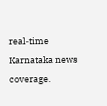real‑time Karnataka news coverage.